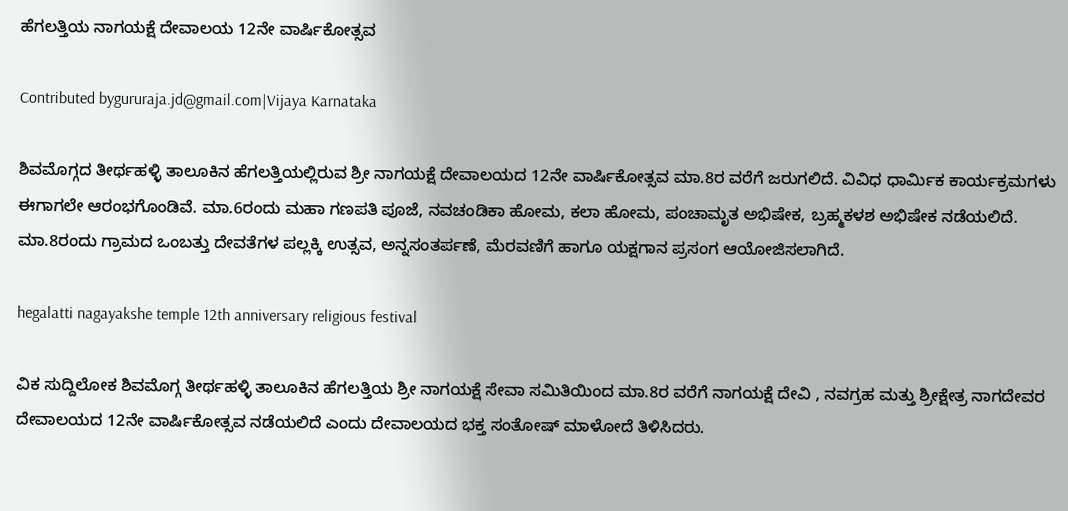ಹೆಗಲತ್ತಿಯ ನಾಗಯಕ್ಷೆ ದೇವಾಲಯ 12ನೇ ವಾರ್ಷಿಕೋತ್ಸವ

Contributed bygururaja.jd@gmail.com|Vijaya Karnataka

ಶಿವಮೊಗ್ಗದ ತೀರ್ಥಹಳ್ಳಿ ತಾಲೂಕಿನ ಹೆಗಲತ್ತಿಯಲ್ಲಿರುವ ಶ್ರೀ ನಾಗಯಕ್ಷೆ ದೇವಾಲಯದ 12ನೇ ವಾರ್ಷಿಕೋತ್ಸವ ಮಾ.8ರ ವರೆಗೆ ಜರುಗಲಿದೆ. ವಿವಿಧ ಧಾರ್ಮಿಕ ಕಾರ್ಯಕ್ರಮಗಳು ಈಗಾಗಲೇ ಆರಂಭಗೊಂಡಿವೆ. ಮಾ.6ರಂದು ಮಹಾ ಗಣಪತಿ ಪೂಜೆ, ನವಚಂಡಿಕಾ ಹೋಮ, ಕಲಾ ಹೋಮ, ಪಂಚಾಮೃತ ಅಭಿಷೇಕ, ಬ್ರಹ್ಮಕಳಶ ಅಭಿಷೇಕ ನಡೆಯಲಿದೆ. ಮಾ.8ರಂದು ಗ್ರಾಮದ ಒಂಬತ್ತು ದೇವತೆಗಳ ಪಲ್ಲಕ್ಕಿ ಉತ್ಸವ, ಅನ್ನಸಂತರ್ಪಣೆ, ಮೆರವಣಿಗೆ ಹಾಗೂ ಯಕ್ಷಗಾನ ಪ್ರಸಂಗ ಆಯೋಜಿಸಲಾಗಿದೆ.

hegalatti nagayakshe temple 12th anniversary religious festival

ವಿಕ ಸುದ್ದಿಲೋಕ ಶಿವಮೊಗ್ಗ ತೀರ್ಥಹಳ್ಳಿ ತಾಲೂಕಿನ ಹೆಗಲತ್ತಿಯ ಶ್ರೀ ನಾಗಯಕ್ಷೆ ಸೇವಾ ಸಮಿತಿಯಿಂದ ಮಾ.8ರ ವರೆಗೆ ನಾಗಯಕ್ಷೆ ದೇವಿ , ನವಗ್ರಹ ಮತ್ತು ಶ್ರೀಕ್ಷೇತ್ರ ನಾಗದೇವರ ದೇವಾಲಯದ 12ನೇ ವಾರ್ಷಿಕೋತ್ಸವ ನಡೆಯಲಿದೆ ಎಂದು ದೇವಾಲಯದ ಭಕ್ತ ಸಂತೋಷ್ ಮಾಳೋದೆ ತಿಳಿಸಿದರು.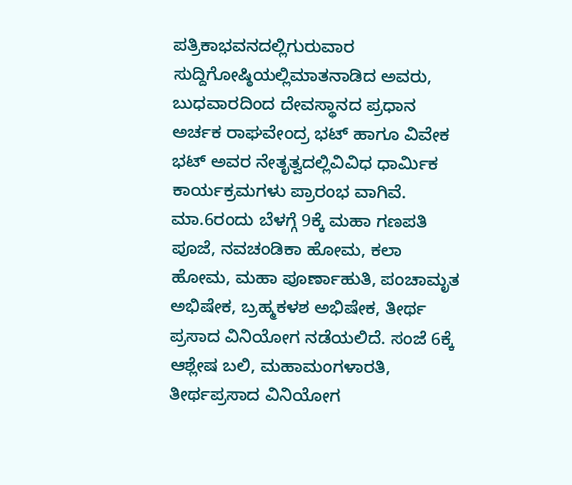ಪತ್ರಿಕಾಭವನದಲ್ಲಿಗುರುವಾರ ಸುದ್ದಿಗೋಷ್ಠಿಯಲ್ಲಿಮಾತನಾಡಿದ ಅವರು, ಬುಧವಾರದಿಂದ ದೇವಸ್ಥಾನದ ಪ್ರಧಾನ ಅರ್ಚಕ ರಾಘವೇಂದ್ರ ಭಟ್ ಹಾಗೂ ವಿವೇಕ ಭಟ್ ಅವರ ನೇತೃತ್ವದಲ್ಲಿವಿವಿಧ ಧಾರ್ಮಿಕ ಕಾರ್ಯಕ್ರಮಗಳು ಪ್ರಾರಂಭ ವಾಗಿವೆ. ಮಾ.6ರಂದು ಬೆಳಗ್ಗೆ 9ಕ್ಕೆ ಮಹಾ ಗಣಪತಿ ಪೂಜೆ, ನವಚಂಡಿಕಾ ಹೋಮ, ಕಲಾ ಹೋಮ, ಮಹಾ ಪೂರ್ಣಾಹುತಿ, ಪಂಚಾಮೃತ ಅಭಿಷೇಕ, ಬ್ರಹ್ಮಕಳಶ ಅಭಿಷೇಕ, ತೀರ್ಥ ಪ್ರಸಾದ ವಿನಿಯೋಗ ನಡೆಯಲಿದೆ. ಸಂಜೆ 6ಕ್ಕೆ ಆಶ್ಲೇಷ ಬಲಿ, ಮಹಾಮಂಗಳಾರತಿ, ತೀರ್ಥಪ್ರಸಾದ ವಿನಿಯೋಗ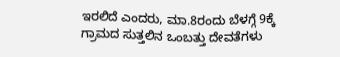ಇರಲಿದೆ ಎಂದರು, ಮಾ.8ರಂದು ಬೆಳಗ್ಗೆ 9ಕ್ಕೆ ಗ್ರಾಮದ ಸುತ್ತಲಿನ ಒಂಬತ್ತು ದೇವತೆಗಳು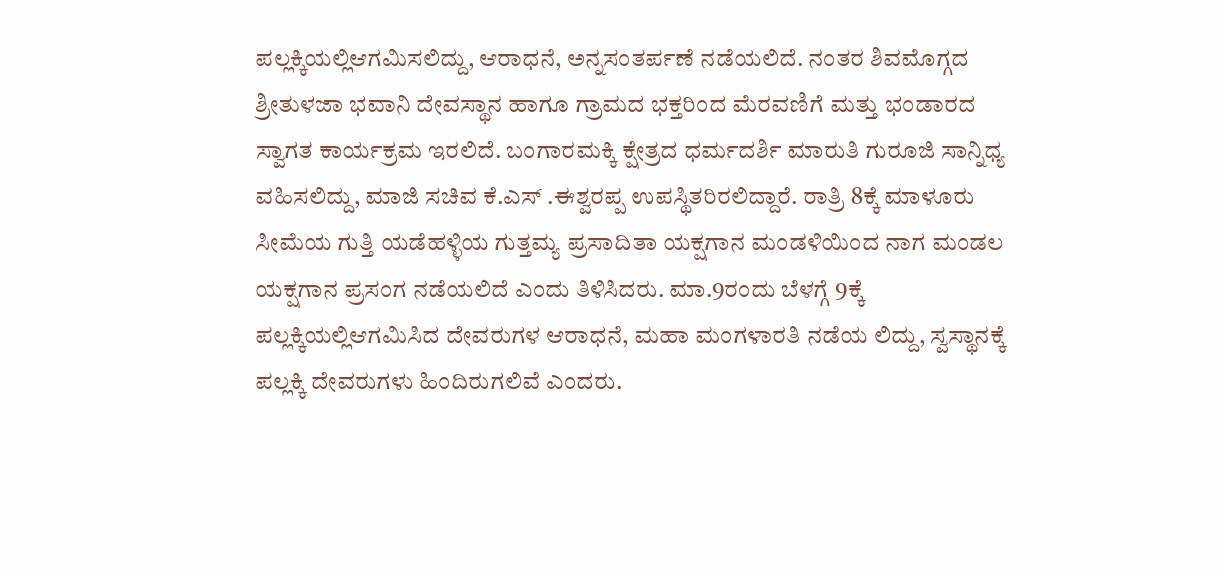ಪಲ್ಲಕ್ಕಿಯಲ್ಲಿಆಗಮಿಸಲಿದ್ದು, ಆರಾಧನೆ, ಅನ್ನಸಂತರ್ಪಣೆ ನಡೆಯಲಿದೆ. ನಂತರ ಶಿವಮೊಗ್ಗದ ಶ್ರೀತುಳಜಾ ಭವಾನಿ ದೇವಸ್ಥಾನ ಹಾಗೂ ಗ್ರಾಮದ ಭಕ್ತರಿಂದ ಮೆರವಣಿಗೆ ಮತ್ತು ಭಂಡಾರದ ಸ್ವಾಗತ ಕಾರ್ಯಕ್ರಮ ಇರಲಿದೆ. ಬಂಗಾರಮಕ್ಕಿ ಕ್ಷೇತ್ರದ ಧರ್ಮದರ್ಶಿ ಮಾರುತಿ ಗುರೂಜಿ ಸಾನ್ನಿಧ್ಯ ವಹಿಸಲಿದ್ದು, ಮಾಜಿ ಸಚಿವ ಕೆ.ಎಸ್ .ಈಶ್ವರಪ್ಪ ಉಪಸ್ಥಿತರಿರಲಿದ್ದಾರೆ. ರಾತ್ರಿ 8ಕ್ಕೆ ಮಾಳೂರು ಸೀಮೆಯ ಗುತ್ತಿ ಯಡೆಹಳ್ಳಿಯ ಗುತ್ತಮ್ಯ ಪ್ರಸಾದಿತಾ ಯಕ್ಷಗಾನ ಮಂಡಳಿಯಿಂದ ನಾಗ ಮಂಡಲ ಯಕ್ಷಗಾನ ಪ್ರಸಂಗ ನಡೆಯಲಿದೆ ಎಂದು ತಿಳಿಸಿದರು. ಮಾ.9ರಂದು ಬೆಳಗ್ಗೆ 9ಕ್ಕೆ ಪಲ್ಲಕ್ಕಿಯಲ್ಲಿಆಗಮಿಸಿದ ದೇವರುಗಳ ಆರಾಧನೆ, ಮಹಾ ಮಂಗಳಾರತಿ ನಡೆಯ ಲಿದ್ದು, ಸ್ವಸ್ಥಾನಕ್ಕೆ ಪಲ್ಲಕ್ಕಿ ದೇವರುಗಳು ಹಿಂದಿರುಗಲಿವೆ ಎಂದರು.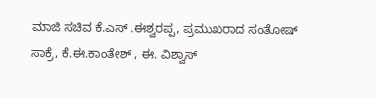ಮಾಜಿ ಸಚಿವ ಕೆ.ಎಸ್ .ಈಶ್ವರಪ್ಪ, ಪ್ರಮುಖರಾದ ಸಂತೋಷ್ ಸಾಕ್ರೆ, ಕೆ.ಈ.ಕಾಂತೇಶ್ , ಈ. ವಿಶ್ವಾಸ್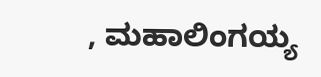, ಮಹಾಲಿಂಗಯ್ಯ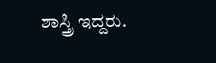ಶಾಸ್ತ್ರಿ ಇದ್ದರು.